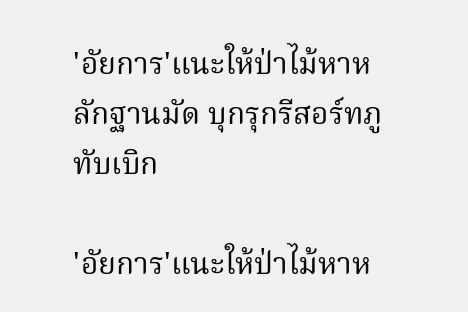'อัยการ'แนะให้ป่าไม้หาหลักฐานมัด บุกรุกรีสอร์ทภูทับเบิก

'อัยการ'แนะให้ป่าไม้หาห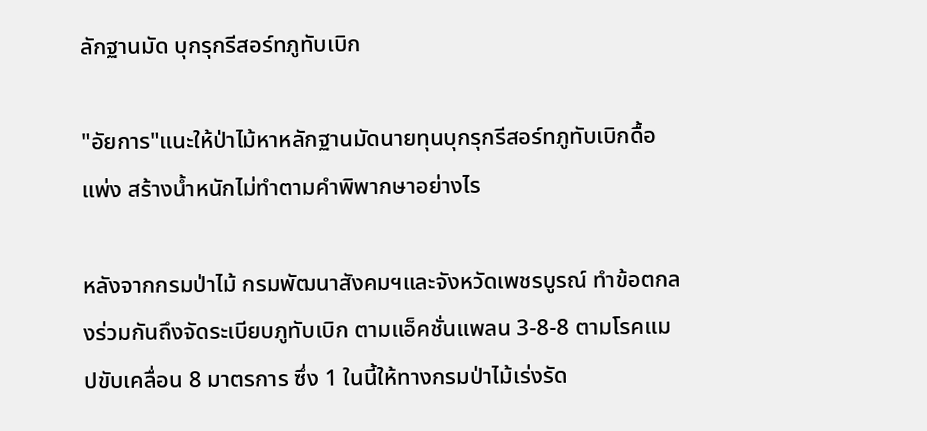ลักฐานมัด บุกรุกรีสอร์ทภูทับเบิก

"อัยการ"แนะให้ป่าไม้หาหลักฐานมัดนายทุนบุกรุกรีสอร์ทภูทับเบิกดื้อแพ่ง สร้างน้ำหนักไม่ทำตามคำพิพากษาอย่างไร

หลังจากกรมป่าไม้ กรมพัฒนาสังคมฯและจังหวัดเพชรบูรณ์ ทำข้อตกลงร่วมกันถึงจัดระเบียบภูทับเบิก ตามแอ็คชั่นแพลน 3-8-8 ตามโรคแมปขับเคลื่อน 8 มาตรการ ซึ่ง 1 ในนี้ให้ทางกรมป่าไม้เร่งรัด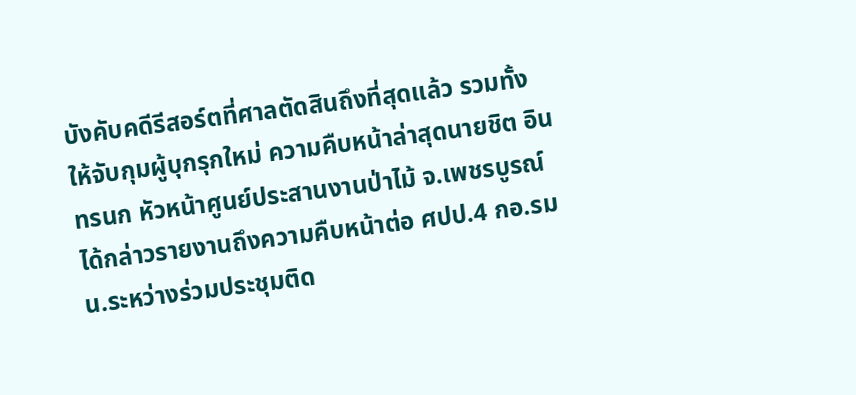บังคับคดีรีสอร์ตที่ศาลตัดสินถึงที่สุดแล้ว รวมทั้งให้จับกุมผู้บุกรุกใหม่ ความคืบหน้าล่าสุดนายชิต อินทรนก หัวหน้าศูนย์ประสานงานป่าไม้ จ.เพชรบูรณ์ ได้กล่าวรายงานถึงความคืบหน้าต่อ ศปป.4 กอ.รมน.ระหว่างร่วมประชุมติด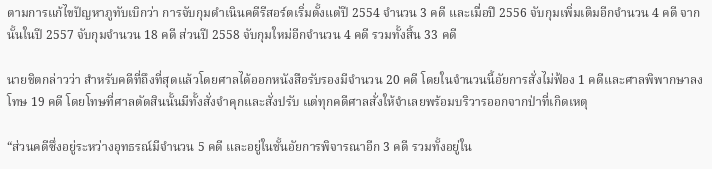ตามการแก้ไขปัญหาภูทับเบิกว่า การจับกุมดำเนินคดีรีสอร์ตเริ่มตั้งแต่ปี 2554 จำนวน 3 คดี และเมื่อปี 2556 จับกุมเพิ่มเติมอีกจำนวน 4 คดี จากนั้นในปี 2557 จับกุมจำนวน 18 คดี ส่วนปี 2558 จับกุมใหม่อีกจำนวน 4 คดี รวมทั้งสิ้น 33 คดี

นายชิตกล่าวว่า สำหรับคดีที่ถึงที่สุดแล้วโดยศาลได้ออกหนังสือรับรองมีจำนวน 20 คดี โดยในจำนวนนี้อัยการสั่งไม่ฟ้อง 1 คดีและศาลพิพากษาลงโทษ 19 คดี โดยโทษที่ศาลตัดสินนั้นมีทั้งสั่งจำคุกและสั่งปรับ แต่ทุกคดีศาลสั่งให้จำเลยพร้อมบริวารออกจากป่าที่เกิดเหตุ

“ส่วนคดีซึ่งอยู่ระหว่างอุทธรณ์มีจำนวน 5 คดี และอยู่ในชั้นอัยการพิจารณาอีก 3 คดี รวมทั้งอยู่ใน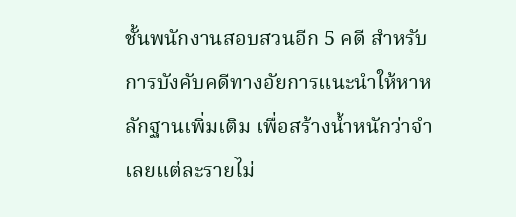ชั้นพนักงานสอบสวนอีก 5 คดี สำหรับการบังคับคดีทางอัยการแนะนำให้หาหลักฐานเพิ่มเติม เพื่อสร้างน้ำหนักว่าจำเลยแต่ละรายไม่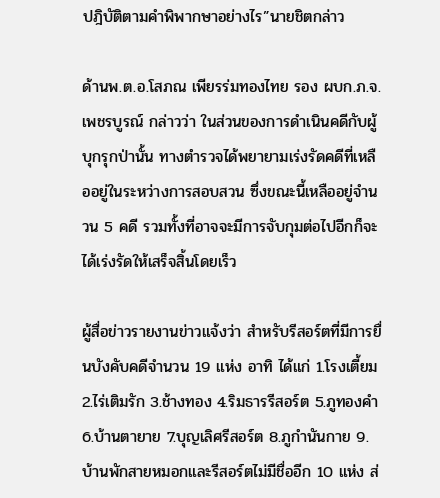ปฎิบัติตามคำพิพากษาอย่างไร”นายชิตกล่าว

ด้านพ.ต.อ.โสภณ เพียรร่มทองไทย รอง ผบก.ภ.จ.เพชรบูรณ์ กล่าวว่า ในส่วนของการดำเนินคดีกับผู้บุกรุกป่านั้น ทางตำรวจได้พยายามเร่งรัดคดีที่เหลืออยู่ในระหว่างการสอบสวน ซึ่งขณะนี้เหลืออยู่จำนวน 5 คดี รวมทั้งที่อาจจะมีการจับกุมต่อไปอีกก็จะได้เร่งรัดให้เสร็จสิ้นโดยเร็ว

ผู้สื่อข่าวรายงานข่าวแจ้งว่า สำหรับรีสอร์ตที่มีการยื่นบังคับคดีจำนวน 19 แห่ง อาทิ ได้แก่ 1.โรงเตี้ยม 2.ไร่เติมรัก 3.ช้างทอง 4.ริมธารรีสอร์ต 5.ภูทองคำ 6.บ้านตายาย 7.บุญเลิศรีสอร์ต 8.ภูกำนันกาย 9.บ้านพักสายหมอกและรีสอร์ตไม่มีชื่ออีก 10 แห่ง ส่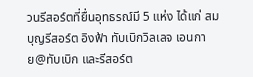วนรีสอร์ตที่ยื่นอุทธรณ์มี 5 แห่ง ได้แก่ สมบุญรีสอร์ต อิงฟ้า ทับเบิกวิลเลจ เอนกาย@ทับเบิก และรีสอร์ต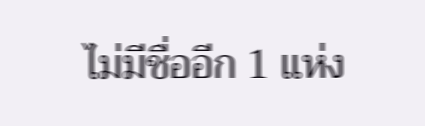ไม่มีชื่ออีก 1 แห่ง